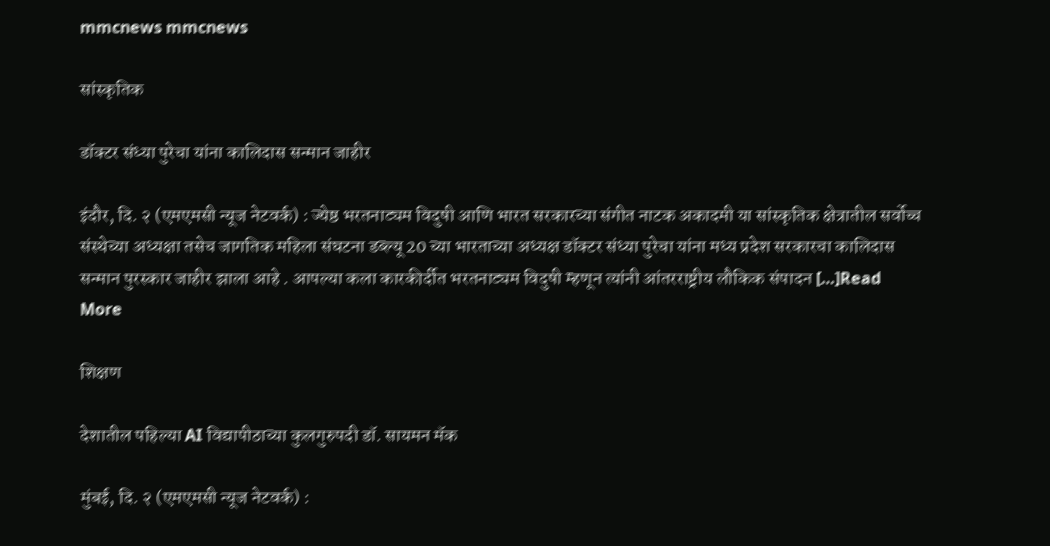mmcnews mmcnews

सांस्कृतिक

डॉक्टर संध्या पुरेचा यांना कालिदास सन्मान जाहीर

इंदौर, दि. २ (एमएमसी न्यूज नेटवर्क) : ज्येष्ठ भरतनाट्यम विदुषी आणि भारत सरकारच्या संगीत नाटक अकादमी या सांस्कृतिक क्षेत्रातील सर्वोच्च संस्थेच्या अध्यक्षा तसेच जागतिक महिला संघटना डब्ल्यू 20 च्या भारताच्या अध्यक्ष डॉक्टर संध्या पुरेचा यांना मध्य प्रदेश सरकारचा कालिदास सन्मान पुरस्कार जाहीर झाला आहे . आपल्या कला कारकीर्दीत भरतनाट्यम विदुषी म्हणून त्यांनी आंतरराष्ट्रीय लौकिक संपादन […]Read More

शिक्षण

देशातील पहिल्या AI विद्यापीठाच्या कुलगुरुपदी डॉ. सायमन मॅक

मुंबई, दि. २ (एमएमसी न्यूज नेटवर्क) :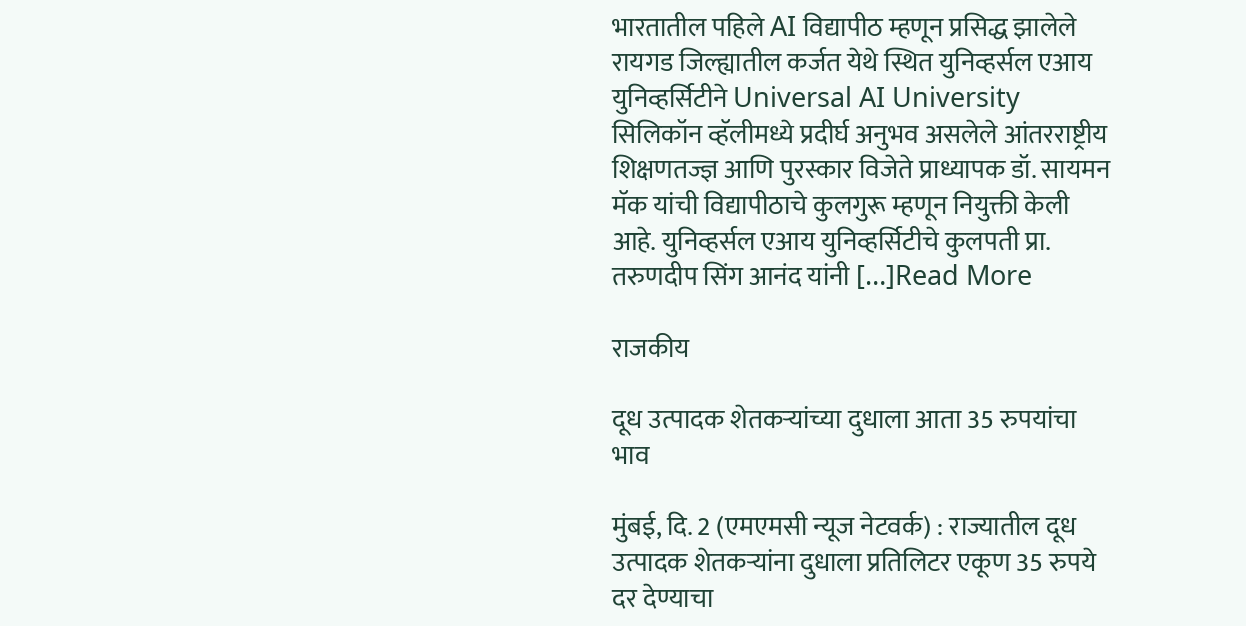भारतातील पहिले AI विद्यापीठ म्हणून प्रसिद्ध झालेले रायगड जिल्ह्यातील कर्जत येथे स्थित युनिव्हर्सल एआय युनिव्हर्सिटीने Universal AI University सिलिकॉन व्हॅलीमध्ये प्रदीर्घ अनुभव असलेले आंतरराष्ट्रीय शिक्षणतज्ज्ञ आणि पुरस्कार विजेते प्राध्यापक डॉ. सायमन मॅक यांची विद्यापीठाचे कुलगुरू म्हणून नियुक्ती केली आहे. युनिव्हर्सल एआय युनिव्हर्सिटीचे कुलपती प्रा. तरुणदीप सिंग आनंद यांनी […]Read More

राजकीय

दूध उत्पादक शेतकऱ्यांच्या दुधाला आता 35 रुपयांचा भाव

मुंबई, दि. 2 (एमएमसी न्यूज नेटवर्क) : राज्यातील दूध उत्पादक शेतकऱ्यांना दुधाला प्रतिलिटर एकूण 35 रुपये दर देण्याचा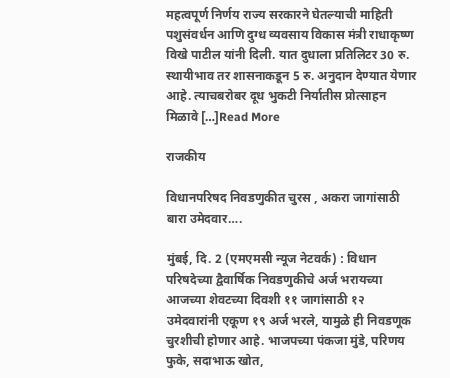महत्वपूर्ण निर्णय राज्य सरकारने घेतल्याची माहिती पशुसंवर्धन आणि दुग्ध व्यवसाय विकास मंत्री राधाकृष्ण विखे पाटील यांनी दिली. यात दुधाला प्रतिलिटर 30 रु. स्थायीभाव तर शासनाकडून 5 रु. अनुदान देण्यात येणार आहे. त्याचबरोबर दूध भुकटी निर्यातीस प्रोत्साहन मिळावे […]Read More

राजकीय

विधानपरिषद निवडणुकीत चुरस , अकरा जागांसाठी बारा उमेदवार….

मुंबई, दि. 2 (एमएमसी न्यूज नेटवर्क) : विधान परिषदेच्या द्वैवार्षिक निवडणुकीचे अर्ज भरायच्या आजच्या शेवटच्या दिवशी ११ जागांसाठी १२ उमेदवारांनी एकूण १९ अर्ज भरले, यामुळे ही निवडणूक चुरशीची होणार आहे. भाजपच्या पंकजा मुंडे, परिणय फुके, सदाभाऊ खोत,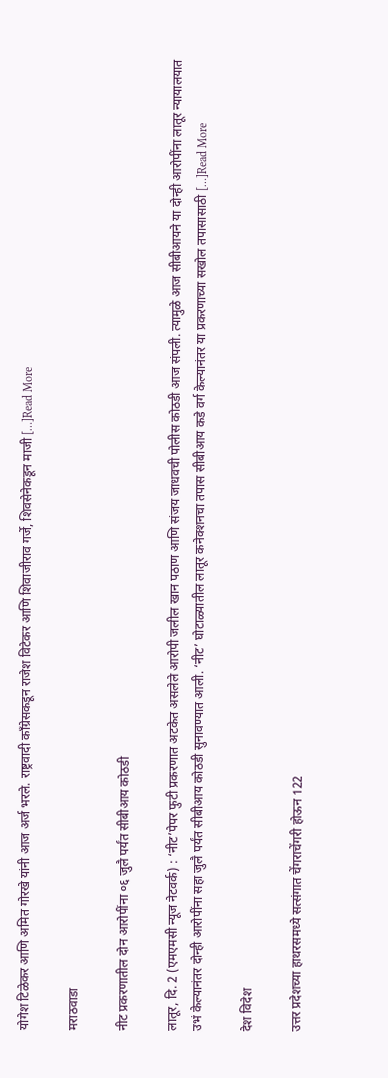योगेश टिळेकर आणि अमित गोरखे यांनी आज अर्ज भरले. राष्ट्रवादी काँग्रेसकडून राजेश विटेकर आणि शिवाजीराव गर्जे, शिवसेनेकडून माजी […]Read More

मराठवाडा

नीट प्रकरणातील दोन आरोपींना ०६ जुलै पर्यंत सीबीआय कोठडी

लातूर, दि. 2 (एमएमसी न्यूज नेटवर्क) : ‘नीट’पेपर फुटी प्रकरणात अटकेत असलेले आरोपी जलील खान पठाण आणि संजय जाधवची पोलीस कोठडी आज संपली. त्यामुळे आज सीबीआयने या दोन्ही आरोपींना लातूर न्यायालयात उभं केल्यानंतर दोन्ही आरोपींना सहा जुलै पर्यंत सीबीआय कोठडी सुनावण्यात आली. ‘नीट’ घोटाळ्यातील लातूर कनेक्शनचा तपास सीबीआय कडे वर्ग केल्यानंतर या प्रकरणाच्या सखोल तपासासाठी […]Read More

देश विदेश

उत्तर प्रदेशच्या हाथरसमध्ये सत्संगात चेंगराचेंगरी होऊन 122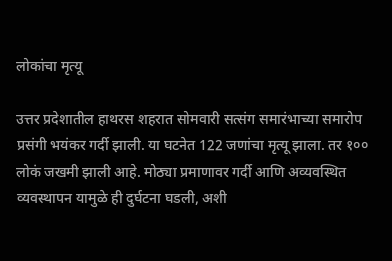लोकांचा मृत्यू

उत्तर प्रदेशातील हाथरस शहरात सोमवारी सत्संग समारंभाच्या समारोप प्रसंगी भयंकर गर्दी झाली. या घटनेत 122 जणांचा मृत्यू झाला. तर १०० लोकं जखमी झाली आहे. मोठ्या प्रमाणावर गर्दी आणि अव्यवस्थित व्यवस्थापन यामुळे ही दुर्घटना घडली, अशी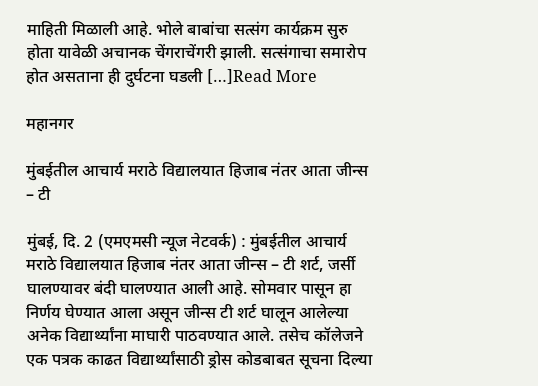माहिती मिळाली आहे. भोले बाबांचा सत्संग कार्यक्रम सुरु होता यावेळी अचानक चेंगराचेंगरी झाली. सत्संगाचा समारोप होत असताना ही दुर्घटना घडली […]Read More

महानगर

मुंबईतील आचार्य मराठे विद्यालयात हिजाब नंतर आता जीन्स – टी

मुंबई, दि. 2 (एमएमसी न्यूज नेटवर्क) : मुंबईतील आचार्य मराठे विद्यालयात हिजाब नंतर आता जीन्स – टी शर्ट, जर्सी घालण्यावर बंदी घालण्यात आली आहे. सोमवार पासून हा निर्णय घेण्यात आला असून जीन्स टी शर्ट घालून आलेल्या अनेक विद्यार्थ्यांना माघारी पाठवण्यात आले. तसेच कॉलेजने एक पत्रक काढत विद्यार्थ्यांसाठी ड्रोस कोडबाबत सूचना दिल्या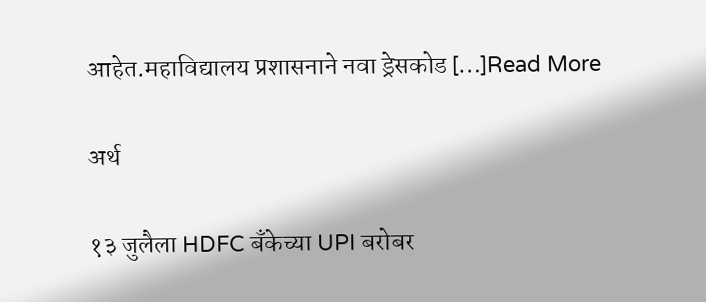आहेत.महाविद्यालय प्रशासनाने नवा ड्रेसकोड […]Read More

अर्थ

१३ जुलैला HDFC बॅंकेच्या UPI बरोबर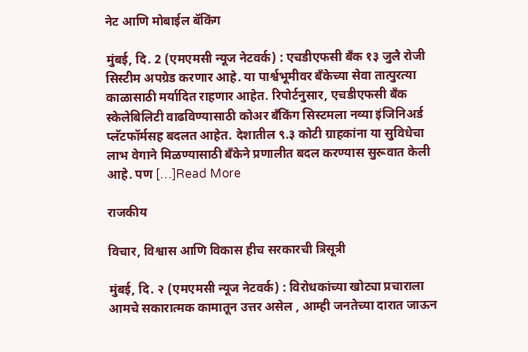नेट आणि मोबाईल बॅकिंग

मुंबई, दि. 2 (एमएमसी न्यूज नेटवर्क) : एचडीएफसी बँक १३ जुलै रोजी सिस्टीम अपग्रेड करणार आहे. या पार्श्वभूमीवर बँकेच्या सेवा तात्पुरत्या काळासाठी मर्यादित राहणार आहेत. रिपोर्टनुसार, एचडीएफसी बँक स्केलेबिलिटी वाढविण्यासाठी कोअर बँकिंग सिस्टमला नव्या इंजिनिअर्ड प्लॅटफॉर्मसह बदलत आहेत. देशातील ९.३ कोटी ग्राहकांना या सुविधेचा लाभ वेगाने मिळण्यासाठी बॅंकेने प्रणालीत बदल करण्यास सुरूवात केली आहे. पण […]Read More

राजकीय

विचार, विश्वास आणि विकास हीच सरकारची त्रिसूत्री

मुंबई, दि. २ (एमएमसी न्यूज नेटवर्क) : विरोधकांच्या खोट्या प्रचाराला आमचे सकारात्मक कामातून उत्तर असेल , आम्ही जनतेच्या दारात जाऊन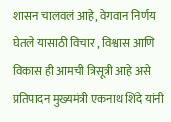शासन चालवलं आहे, वेगवान निर्णय घेतले यासाठी विचार , विश्वास आणि विकास ही आमची त्रिसूत्री आहे असे प्रतिपादन मुख्यमंत्री एकनाथ शिंदे यांनी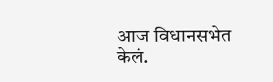आज विधानसभेत केलं.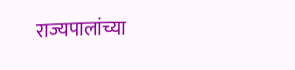राज्यपालांच्या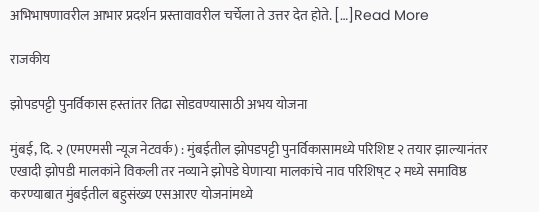अभिभाषणावरील आभार प्रदर्शन प्रस्तावावरील चर्चेला ते उत्तर देत होते. […]Read More

राजकीय

झोपडपट्टी पुनर्विकास हस्तांतर तिढा सोडवण्यासाठी अभय योजना

मुंबई, दि. २ (एमएमसी न्यूज नेटवर्क) : मुंबईतील झोपडपट्टी पुनर्विकासामध्ये परिशिष्ट २ तयार झाल्यानंतर एखादी झोपडी मालकांने विकली तर नव्याने झोपडे घेणाऱ्या मालकांचे नाव परिशिष्‌ट २ मध्ये समाविष्ठ करण्याबात मुंबईतील बहुसंख्य एसआरए योजनांमध्ये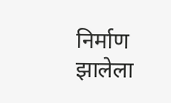निर्माण झालेला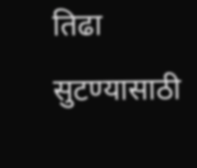तिढा सुटण्यासाठी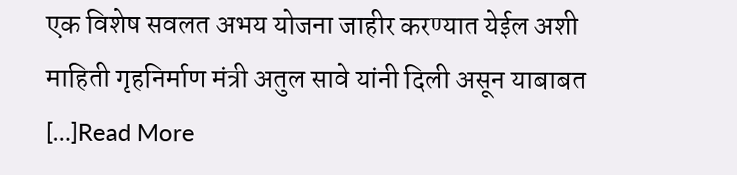एक विशेष सवलत अभय योजना जाहीर करण्यात येईल अशी माहिती गृहनिर्माण मंत्री अतुल सावे यांनी दिली असून याबाबत […]Read More